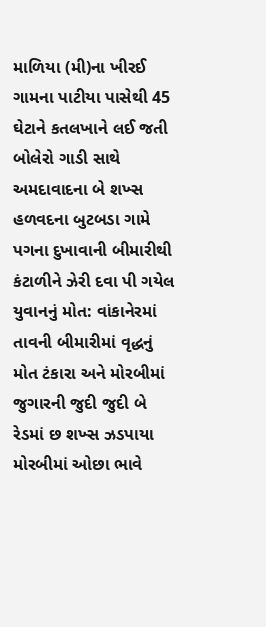માળિયા (મી)ના ખીરઈ ગામના પાટીયા પાસેથી 45 ઘેટાને કતલખાને લઈ જતી બોલેરો ગાડી સાથે અમદાવાદના બે શખ્સ હળવદના બુટબડા ગામે પગના દુખાવાની બીમારીથી કંટાળીને ઝેરી દવા પી ગયેલ યુવાનનું મોત: વાંકાનેરમાં તાવની બીમારીમાં વૃદ્ધનું મોત ટંકારા અને મોરબીમાં જુગારની જુદી જુદી બે રેડમાં છ શખ્સ ઝડપાયા મોરબીમાં ઓછા ભાવે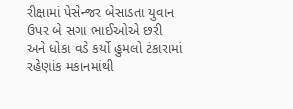રીક્ષામાં પેસેન્જર બેસાડતા યુવાન ઉપર બે સગા ભાઈઓએ છરી અને ધોકા વડે કર્યો હુમલો ટંકારામાં રહેણાંક મકાનમાંથી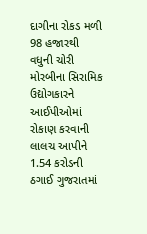દાગીના રોકડ મળી 98 હજારથી વધુની ચોરી મોરબીના સિરામિક ઉદ્યોગકારને આઈપીઓમાં રોકાણ કરવાની લાલચ આપીને 1.54 કરોડની ઠગાઈ ગુજરાતમાં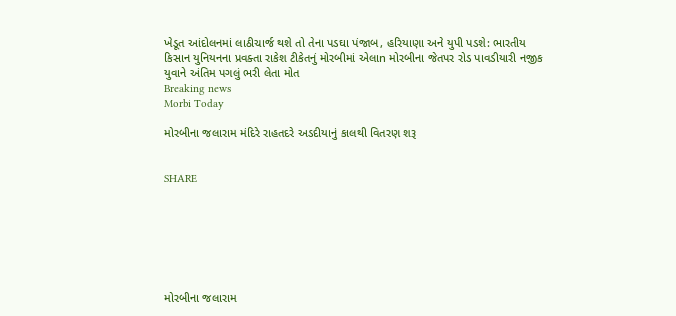ખેડૂત આંદોલનમાં લાઠીચાર્જ થશે તો તેના પડઘા પંજાબ, હરિયાણા અને યુપી પડશે: ભારતીય કિસાન યુનિયનના પ્રવક્તા રાકેશ ટીકેતનું મોરબીમાં એલાn મોરબીના જેતપર રોડ પાવડીયારી નજીક યુવાને અંતિમ પગલું ભરી લેતા મોત
Breaking news
Morbi Today

મોરબીના જલારામ મંદિરે રાહતદરે અડદીયાનું કાલથી વિતરણ શરૂ


SHARE







મોરબીના જલારામ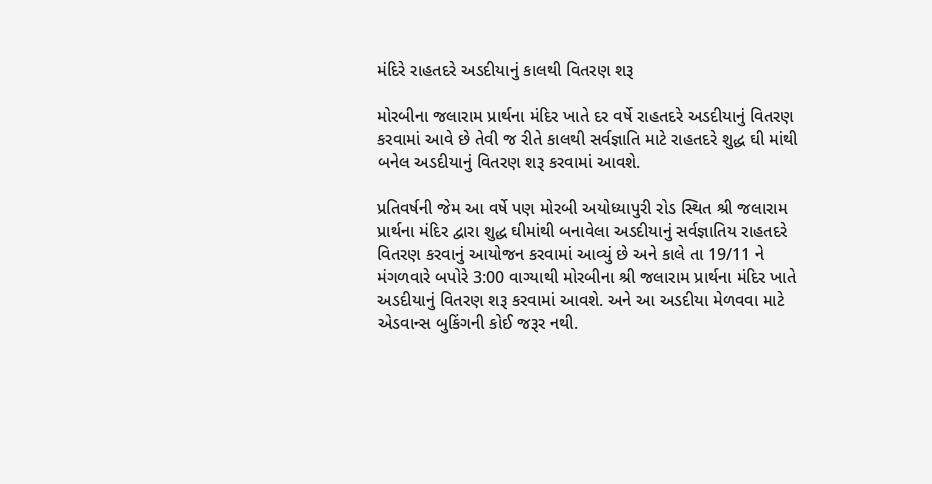મંદિરે રાહતદરે અડદીયાનું કાલથી વિતરણ શરૂ

મોરબીના જલારામ પ્રાર્થના મંદિર ખાતે દર વર્ષે રાહતદરે અડદીયાનું વિતરણ કરવામાં આવે છે તેવી જ રીતે કાલથી સર્વજ્ઞાતિ માટે રાહતદરે શુદ્ધ ઘી માંથી બનેલ અડદીયાનું વિતરણ શરૂ કરવામાં આવશે.

પ્રતિવર્ષની જેમ આ વર્ષે પણ મોરબી અયોધ્યાપુરી રોડ સ્થિત શ્રી જલારામ પ્રાર્થના મંદિર દ્વારા શુદ્ધ ઘીમાંથી બનાવેલા અડદીયાનું સર્વજ્ઞાતિય રાહતદરે વિતરણ કરવાનું આયોજન કરવામાં આવ્યું છે અને કાલે તા 19/11 ને મંગળવારે બપોરે 3:00 વાગ્યાથી મોરબીના શ્રી જલારામ પ્રાર્થના મંદિર ખાતે અડદીયાનું વિતરણ શરૂ કરવામાં આવશે. અને આ અડદીયા મેળવવા માટે એડવાન્સ બુકિંગની કોઈ જરૂર નથી.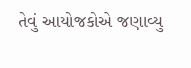તેવું આયોજકોએ જણાવ્યુ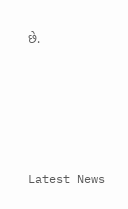છે.






Latest News